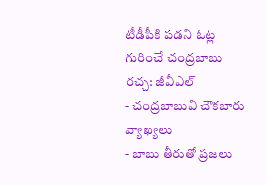టీడీపీకి పడని ఓట్ల గురించే చంద్రబాబు రచ్చ: జీవీఎల్
- చంద్రబాబువి చౌకబారు వ్యాఖ్యలు
- బాబు తీరుతో ప్రజలు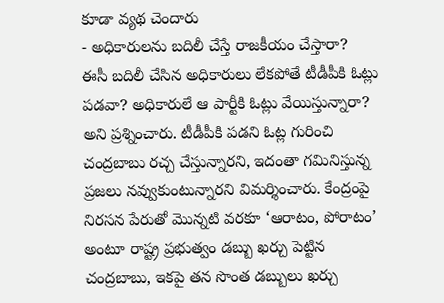కూడా వ్యథ చెందారు
- అధికారులను బదిలీ చేస్తే రాజకీయం చేస్తారా?
ఈసీ బదిలీ చేసిన అధికారులు లేకపోతే టీడీపీకి ఓట్లు పడవా? అధికారులే ఆ పార్టీకి ఓట్లు వేయిస్తున్నారా? అని ప్రశ్నించారు. టీడీపీకి పడని ఓట్ల గురించి చంద్రబాబు రచ్చ చేస్తున్నారని, ఇదంతా గమినిస్తున్న ప్రజలు నవ్వుకుంటున్నారని విమర్శించారు. కేంద్రంపై నిరసన పేరుతో మొన్నటి వరకూ ‘ఆరాటం, పోరాటం’ అంటూ రాష్ట్ర ప్రభుత్వం డబ్బు ఖర్చు పెట్టిన చంద్రబాబు, ఇకపై తన సొంత డబ్బులు ఖర్చు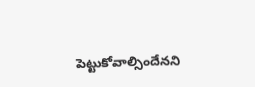పెట్టుకోవాల్సిందేనని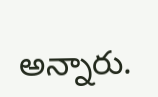అన్నారు.